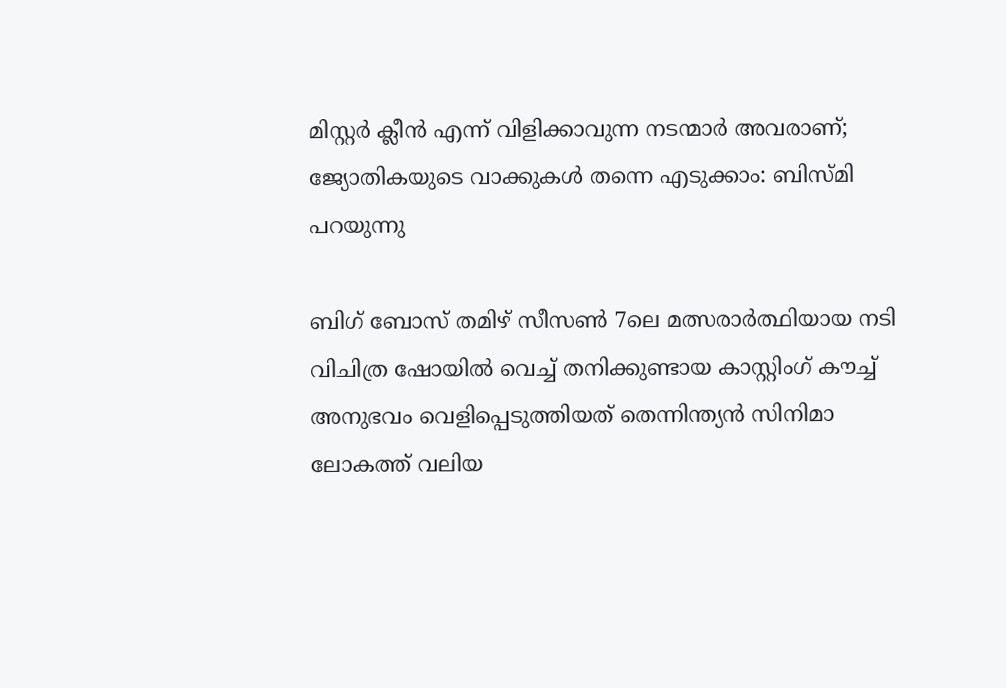മിസ്റ്റർ ക്ലീൻ എന്ന് വിളിക്കാവുന്ന നടന്മാർ അവരാണ്; ജ്യോതികയുടെ വാക്കുകൾ തന്നെ എടുക്കാം: ബിസ്മി പറയുന്നു

ബിഗ് ബോസ് തമിഴ് സീസൺ 7ലെ മത്സരാർത്ഥിയായ നടി വിചിത്ര ഷോയിൽ വെച്ച് തനിക്കുണ്ടായ കാസ്റ്റിംഗ് കൗച്ച് അനുഭവം വെളിപ്പെടുത്തിയത് തെന്നിന്ത്യൻ സിനിമാ ലോകത്ത് വലിയ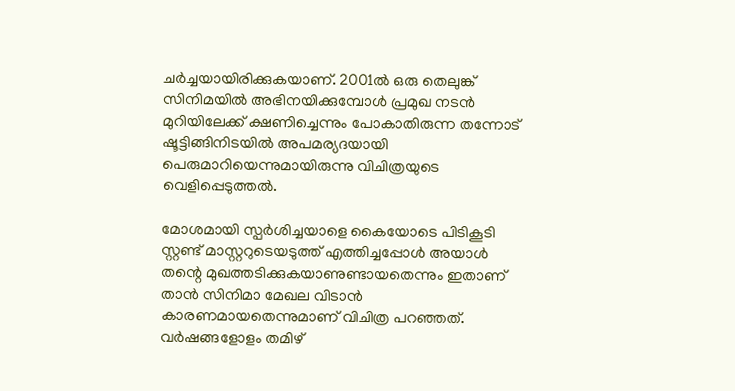ചർച്ചയായിരിക്കുകയാണ്. 2001ൽ ഒരു തെലുങ്ക് സിനിമയിൽ അഭിനയിക്കുമ്പോൾ പ്രമുഖ നടൻ മുറിയിലേക്ക് ക്ഷണിച്ചെന്നും പോകാതിരുന്ന തന്നോട് ഷൂട്ടിങ്ങിനിടയിൽ അപമര്യദയായി പെരുമാറിയെന്നുമായിരുന്നു വിചിത്രയുടെ വെളിപ്പെടുത്തൽ.

മോശമായി സ്പർശിച്ചയാളെ കൈയോ‌ടെ പി‌ടികൂടി സ്റ്റണ്ട് മാസ്റ്ററു‌ടെയ‌‌‌ടുത്ത് എത്തിച്ചപ്പോൾ അയാൾ തന്റെ മുഖത്തടിക്കുകയാണുണ്ടായതെന്നും ഇതാണ് താൻ സിനിമാ മേഖല വിടാൻ കാരണമായതെന്നുമാണ് വിചിത്ര പറഞ്ഞത്. വർഷങ്ങളോളം തമിഴ്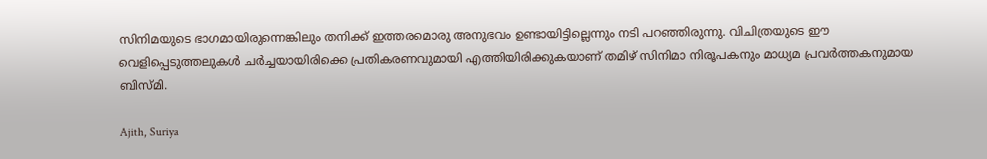സിനിമയുടെ ഭാഗമായിരുന്നെങ്കിലും തനിക്ക് ഇത്തരമൊരു അനുഭവം ഉണ്ടായിട്ടില്ലെന്നും നടി പറഞ്ഞിരുന്നു. വിചിത്രയുടെ ഈ വെളിപ്പെടുത്തലുകൾ ചർച്ചയായിരിക്കെ പ്രതികരണവുമായി എത്തിയിരിക്കുകയാണ് തമിഴ് സിനിമാ നിരൂപകനും മാധ്യമ പ്രവർത്തകനുമായ ബിസ്മി.

Ajith, Suriya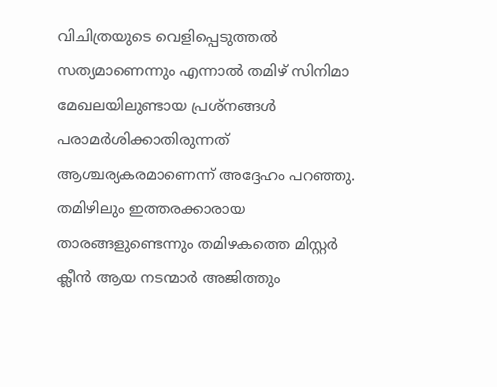വിചിത്രയുടെ വെളിപ്പെടുത്തൽ സത്യമാണെന്നും എന്നാൽ തമിഴ് സിനിമാ മേഖലയിലുണ്ടായ പ്രശ്നങ്ങൾ പരാമർശിക്കാതിരുന്നത് ആശ്ചര്യകരമാണെന്ന് അദ്ദേഹം പറഞ്ഞു. തമിഴിലും ഇത്തരക്കാരായ താരങ്ങളുണ്ടെന്നും തമിഴകത്തെ മിസ്റ്റർ ക്ലീൻ ആയ നടന്മാർ അജിത്തും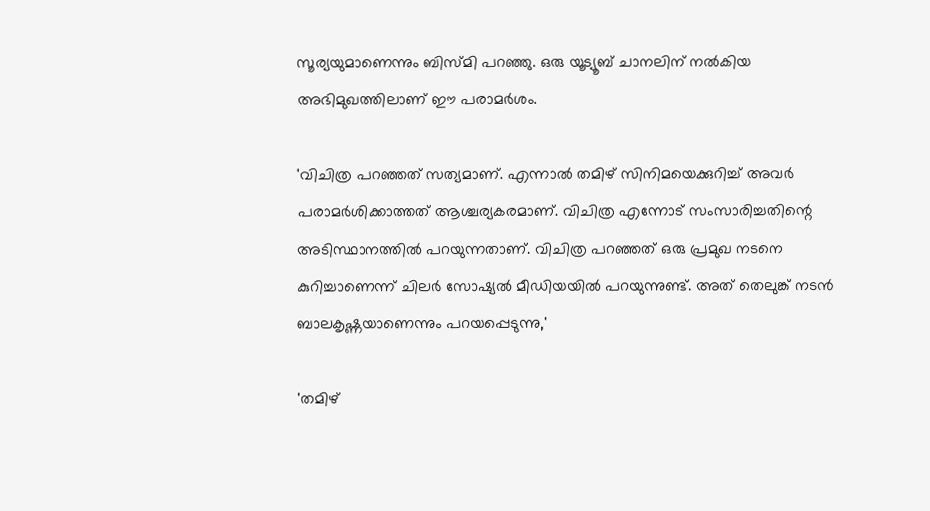സൂര്യയുമാണെന്നും ബിസ്മി പറഞ്ഞു. ഒരു യൂട്യൂബ് ചാനലിന് നൽകിയ അഭിമുഖത്തിലാണ് ഈ പരാമർശം.

'വിചിത്ര പറഞ്ഞത് സത്യമാണ്. എന്നാൽ തമിഴ് സിനിമയെക്കുറിച്ച് അവർ പരാമർശിക്കാത്തത് ആശ്ചര്യകരമാണ്. വിചിത്ര എന്നോട് സംസാരിച്ചതിന്റെ അടിസ്ഥാനത്തിൽ പറയുന്നതാണ്. വിചിത്ര പറഞ്ഞത് ഒരു പ്രമുഖ നടനെ കുറിച്ചാണെന്ന് ചിലർ സോഷ്യൽ മീഡിയയിൽ പറയുന്നുണ്ട്. അത് തെലുങ്ക് നടൻ ബാലകൃഷ്ണയാണെന്നും പറയപ്പെടുന്നു,'

'തമിഴ്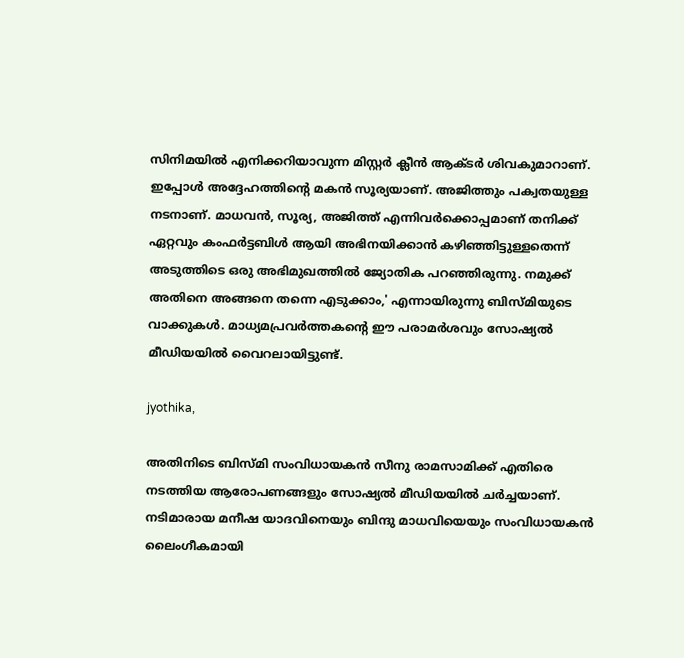സിനിമയിൽ എനിക്കറിയാവുന്ന മിസ്റ്റർ ക്ലീൻ ആക്ടർ ശിവകുമാറാണ്. ഇപ്പോൾ അദ്ദേഹത്തിന്റെ മകൻ സൂര്യയാണ്. അജിത്തും പക്വതയുള്ള നടനാണ്. മാധവൻ, സൂര്യ, അജിത്ത് എന്നിവർക്കൊപ്പമാണ് തനിക്ക് ഏറ്റവും കംഫർട്ടബിൾ ആയി അഭിനയിക്കാൻ കഴിഞ്ഞിട്ടുള്ളതെന്ന് അടുത്തിടെ ഒരു അഭിമുഖത്തിൽ ജ്യോതിക പറഞ്ഞിരുന്നു. നമുക്ക് അതിനെ അങ്ങനെ തന്നെ എടുക്കാം,' എന്നായിരുന്നു ബിസ്മിയുടെ വാക്കുകൾ. മാധ്യമപ്രവർത്തകന്റെ ഈ പരാമർശവും സോഷ്യൽ മീഡിയയിൽ വൈറലായിട്ടുണ്ട്.

jyothika,

അതിനിടെ ബിസ്മി സംവിധായകൻ സീനു രാമസാമിക്ക് എതിരെ നടത്തിയ ആരോപണങ്ങളും സോഷ്യൽ മീഡിയയിൽ ചർച്ചയാണ്. നടിമാരായ മനീഷ യാദവിനെയും ബിന്ദു മാധവിയെയും സംവിധായകൻ ലൈംഗീകമായി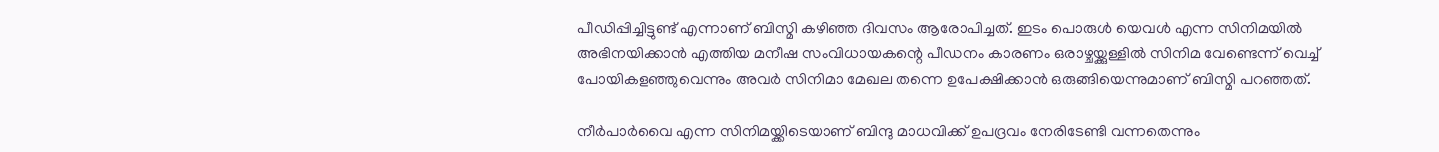പീഡിപ്പിച്ചിട്ടുണ്ട് എന്നാണ് ബിസ്മി കഴിഞ്ഞ ദിവസം ആരോപിച്ചത്. ഇടം പൊരുൾ യെവൾ എന്ന സിനിമയിൽ അഭിനയിക്കാൻ എത്തിയ മനീഷ സംവിധായകന്റെ പീഡനം കാരണം ഒരാഴ്ചയ്ക്കുള്ളിൽ സിനിമ വേണ്ടെന്ന് വെച്ച് പോയികളഞ്ഞുവെന്നും അവർ സിനിമാ മേഖല തന്നെ ഉപേക്ഷിക്കാൻ ഒരുങ്ങിയെന്നുമാണ് ബിസ്മി പറഞ്ഞത്.

നീർപാർവൈ എന്ന സിനിമയ്ക്കിടെയാണ് ബിന്ദു മാധവിക്ക് ഉപദ്രവം നേരിടേണ്ടി വന്നതെന്നും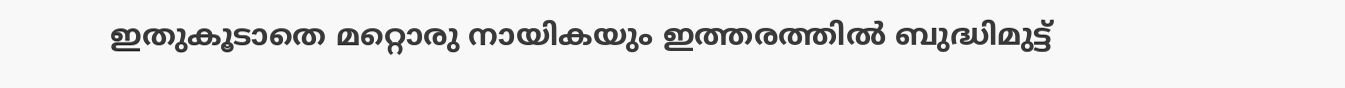ഇതുകൂടാതെ മറ്റൊരു നായികയും ഇത്തരത്തിൽ ബുദ്ധിമുട്ട്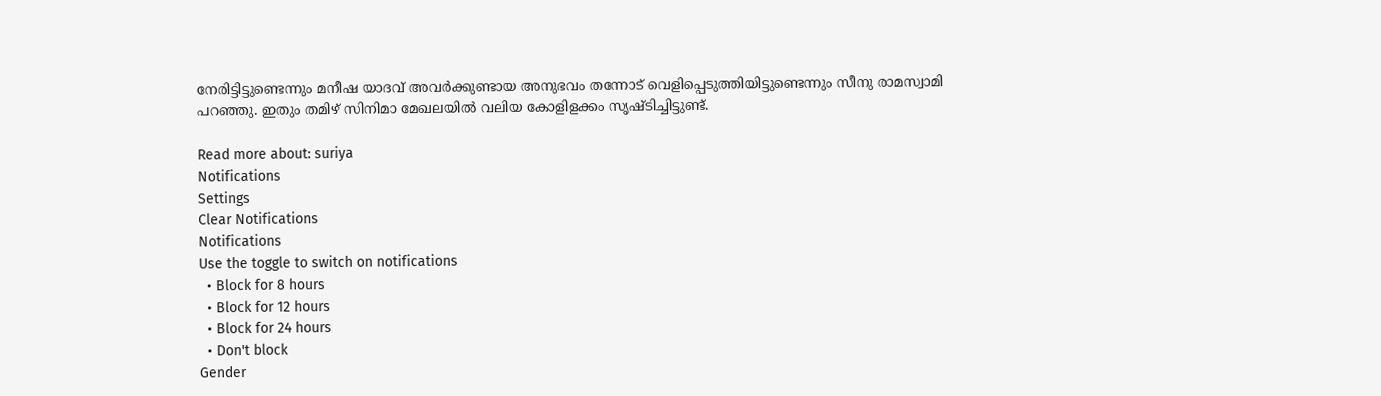നേരിട്ടിട്ടുണ്ടെന്നും മനീഷ യാദവ് അവർക്കുണ്ടായ അനുഭവം തന്നോട് വെളിപ്പെടുത്തിയിട്ടുണ്ടെന്നും സീനു രാമസ്വാമി പറഞ്ഞു. ഇതും തമിഴ് സിനിമാ മേഖലയിൽ വലിയ കോളിളക്കം സൃഷ്ടിച്ചിട്ടുണ്ട്.

Read more about: suriya
Notifications
Settings
Clear Notifications
Notifications
Use the toggle to switch on notifications
  • Block for 8 hours
  • Block for 12 hours
  • Block for 24 hours
  • Don't block
Gender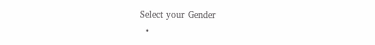Select your Gender
  •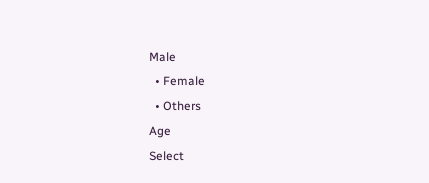Male
  • Female
  • Others
Age
Select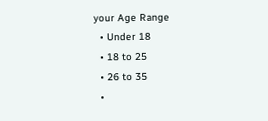your Age Range
  • Under 18
  • 18 to 25
  • 26 to 35
  •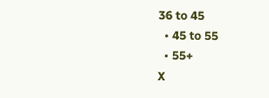36 to 45
  • 45 to 55
  • 55+
X